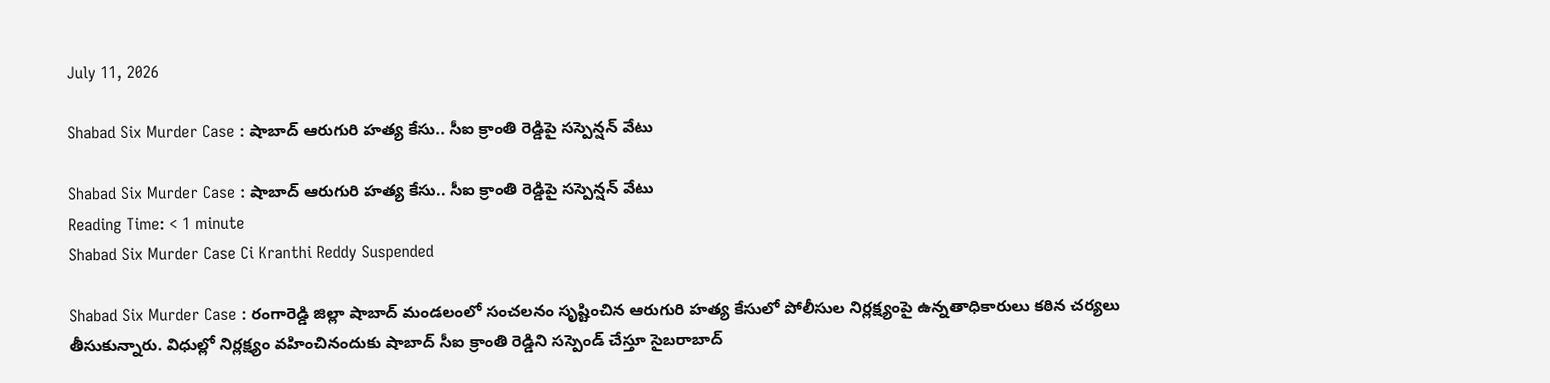July 11, 2026

Shabad Six Murder Case : షాబాద్ ఆరుగురి హత్య కేసు.. సీఐ క్రాంతి రెడ్డిపై సస్పెన్షన్ వేటు

Shabad Six Murder Case : షాబాద్ ఆరుగురి హత్య కేసు.. సీఐ క్రాంతి రెడ్డిపై సస్పెన్షన్ వేటు
Reading Time: < 1 minute
Shabad Six Murder Case Ci Kranthi Reddy Suspended

Shabad Six Murder Case : రంగారెడ్డి జిల్లా షాబాద్‌ మండలంలో సంచలనం సృష్టించిన ఆరుగురి హత్య కేసులో పోలీసుల నిర్లక్ష్యంపై ఉన్నతాధికారులు కఠిన చర్యలు తీసుకున్నారు. విధుల్లో నిర్లక్ష్యం వహించినందుకు షాబాద్ సీఐ క్రాంతి రెడ్డిని సస్పెండ్ చేస్తూ సైబరాబాద్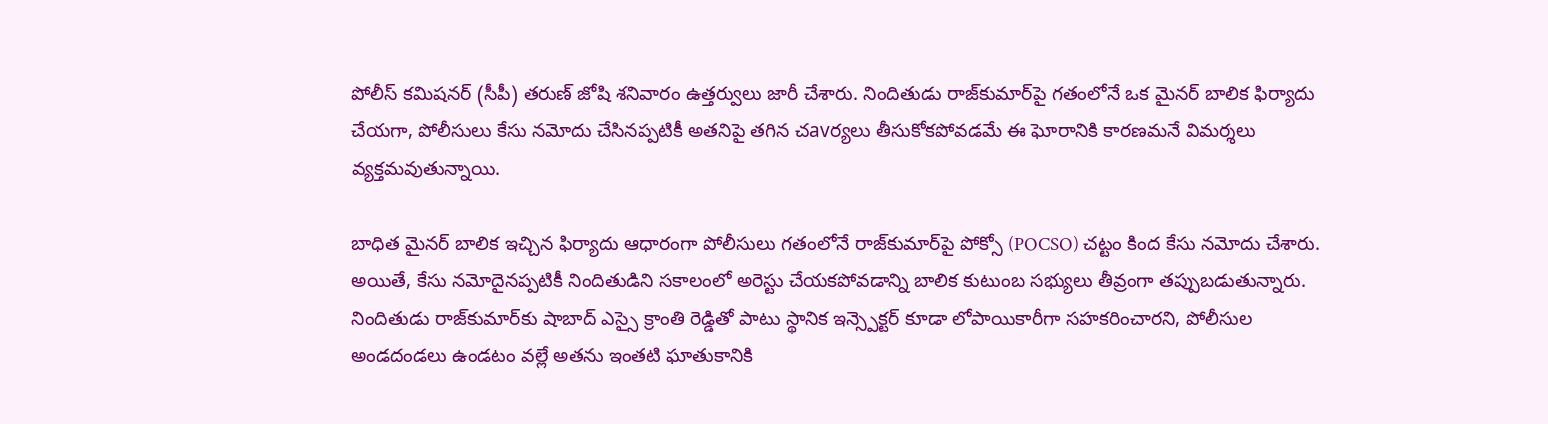పోలీస్ కమిషనర్ (సీపీ) తరుణ్ జోషి శనివారం ఉత్తర్వులు జారీ చేశారు. నిందితుడు రాజ్‌కుమార్‌పై గతంలోనే ఒక మైనర్ బాలిక ఫిర్యాదు చేయగా, పోలీసులు కేసు నమోదు చేసినప్పటికీ అతనిపై తగిన చavర్యలు తీసుకోకపోవడమే ఈ ఘోరానికి కారణమనే విమర్శలు వ్యక్తమవుతున్నాయి.

బాధిత మైనర్ బాలిక ఇచ్చిన ఫిర్యాదు ఆధారంగా పోలీసులు గతంలోనే రాజ్‌కుమార్‌పై పోక్సో (POCSO) చట్టం కింద కేసు నమోదు చేశారు. అయితే, కేసు నమోదైనప్పటికీ నిందితుడిని సకాలంలో అరెస్టు చేయకపోవడాన్ని బాలిక కుటుంబ సభ్యులు తీవ్రంగా తప్పుబడుతున్నారు. నిందితుడు రాజ్‌కుమార్‌కు షాబాద్ ఎస్సై క్రాంతి రెడ్డితో పాటు స్థానిక ఇన్స్పెక్టర్ కూడా లోపాయికారీగా సహకరించారని, పోలీసుల అండదండలు ఉండటం వల్లే అతను ఇంతటి ఘాతుకానికి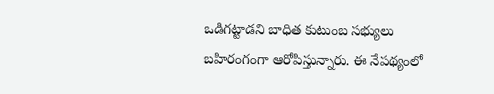ఒడిగట్టాడని బాధిత కుటుంబ సభ్యులు బహిరంగంగా ఆరోపిస్తున్నారు. ఈ నేపథ్యంలో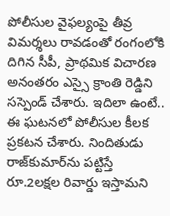పోలీసుల వైఫల్యంపై తీవ్ర విమర్శలు రావడంతో రంగంలోకి దిగిన సీపీ, ప్రాథమిక విచారణ అనంతరం ఎస్సై క్రాంతి రెడ్డిని సస్పెండ్ చేశారు. ఇదిలా ఉంటే.. ఈ ఘటనలో పోలీసుల కీలక ప్రకటన చేశారు. నిందితుడు రాజ్‌కుమార్‌ను పట్టిస్తే రూ.2లక్షల రివార్డు ఇస్తామని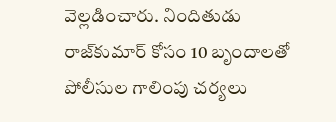వెల్లడించారు. నిందితుడు రాజ్‌కుమార్‌ కోసం 10 బృందాలతో పోలీసుల గాలింపు చర్యలు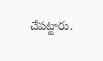చేపట్టారు.